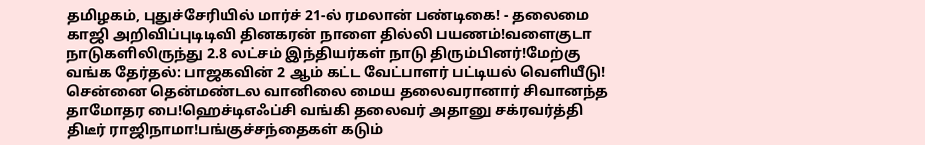தமிழகம், புதுச்சேரியில் மார்ச் 21-ல் ரமலான் பண்டிகை! - தலைமை காஜி அறிவிப்புடிடிவி தினகரன் நாளை தில்லி பயணம்!வளைகுடா நாடுகளிலிருந்து 2.8 லட்சம் இந்தியர்கள் நாடு திரும்பினர்!மேற்கு வங்க தேர்தல்: பாஜகவின் 2 ஆம் கட்ட வேட்பாளர் பட்டியல் வெளியீடு! சென்னை தென்மண்டல வானிலை மைய தலைவரானார் சிவானந்த தாமோதர பை!ஹெச்டிஎஃப்சி வங்கி தலைவர் அதானு சக்ரவர்த்தி திடீர் ராஜிநாமா!பங்குச்சந்தைகள் கடும்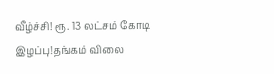வீழ்ச்சி! ரூ. 13 லட்சம் கோடி இழப்பு!தங்கம் விலை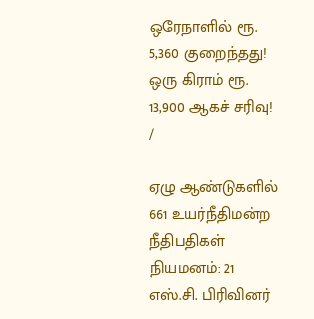ஒரேநாளில் ரூ. 5,360 குறைந்தது! ஒரு கிராம் ரூ. 13,900 ஆகச் சரிவு!
/

ஏழு ஆண்டுகளில் 661 உயர்நீதிமன்ற நீதிபதிகள் நியமனம்: 21 எஸ்.சி. பிரிவினர்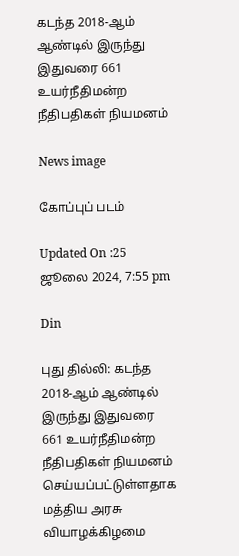கடந்த 2018-ஆம் ஆண்டில் இருந்து இதுவரை 661 உயர்நீதிமன்ற நீதிபதிகள் நியமனம்

News image

கோப்புப் படம்

Updated On :25 ஜூலை 2024, 7:55 pm

Din

புது தில்லி: கடந்த 2018-ஆம் ஆண்டில் இருந்து இதுவரை 661 உயர்நீதிமன்ற நீதிபதிகள் நியமனம் செய்யப்பட்டுள்ளதாக மத்திய அரசு வியாழக்கிழமை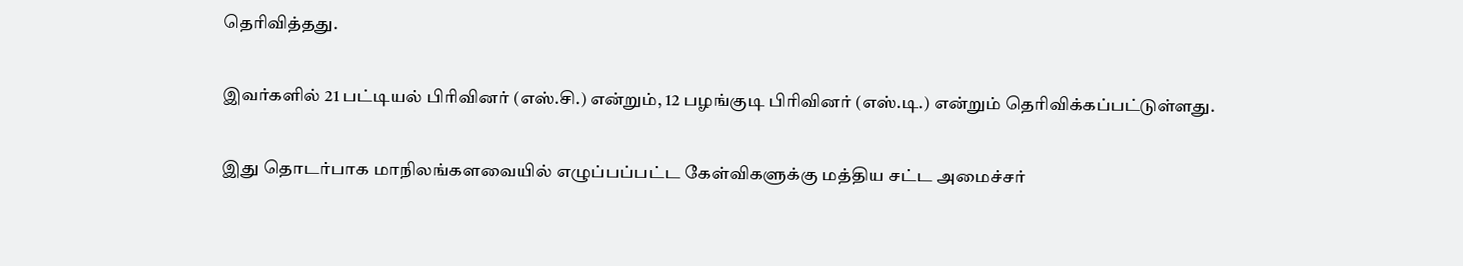தெரிவித்தது.

இவர்களில் 21 பட்டியல் பிரிவினர் (எஸ்.சி.) என்றும், 12 பழங்குடி பிரிவினர் (எஸ்.டி.) என்றும் தெரிவிக்கப்பட்டுள்ளது.

இது தொடர்பாக மாநிலங்களவையில் எழுப்பப்பட்ட கேள்விகளுக்கு மத்திய சட்ட அமைச்சர்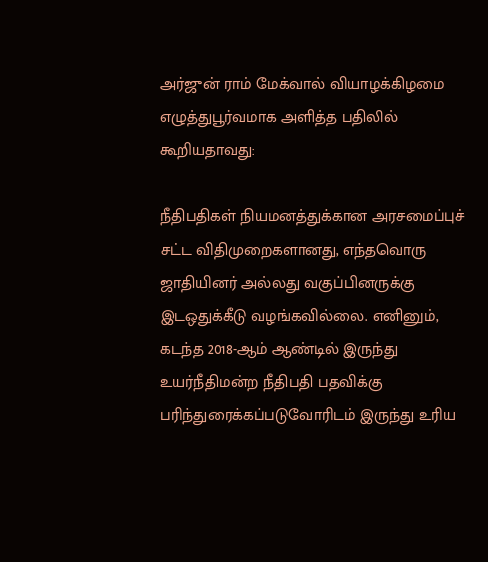அர்ஜுன் ராம் மேக்வால் வியாழக்கிழமை எழுத்துபூர்வமாக அளித்த பதிலில் கூறியதாவது:

நீதிபதிகள் நியமனத்துக்கான அரசமைப்புச் சட்ட விதிமுறைகளானது, எந்தவொரு ஜாதியினர் அல்லது வகுப்பினருக்கு இடஒதுக்கீடு வழங்கவில்லை. எனினும், கடந்த 2018-ஆம் ஆண்டில் இருந்து உயர்நீதிமன்ற நீதிபதி பதவிக்கு பரிந்துரைக்கப்படுவோரிடம் இருந்து உரிய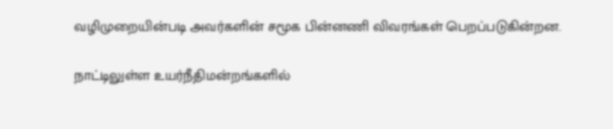வழிமுறையின்படி அவர்களின் சமூக பின்னணி விவரங்கள் பெறப்படுகின்றன.

நாட்டிலுள்ள உயர்நீதிமன்றங்களில்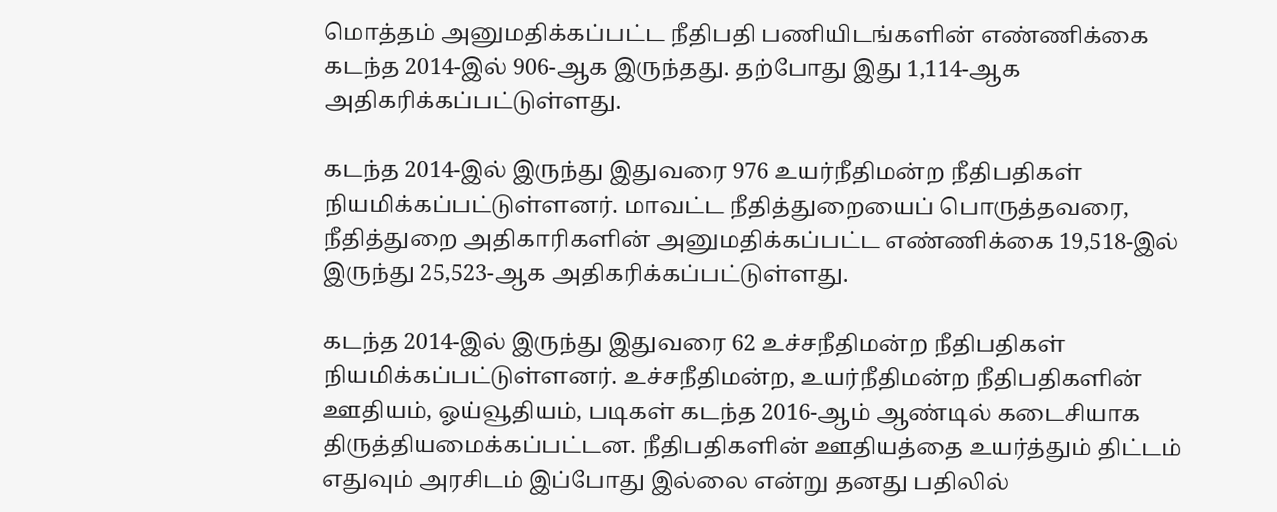மொத்தம் அனுமதிக்கப்பட்ட நீதிபதி பணியிடங்களின் எண்ணிக்கை கடந்த 2014-இல் 906-ஆக இருந்தது. தற்போது இது 1,114-ஆக அதிகரிக்கப்பட்டுள்ளது.

கடந்த 2014-இல் இருந்து இதுவரை 976 உயர்நீதிமன்ற நீதிபதிகள் நியமிக்கப்பட்டுள்ளனர். மாவட்ட நீதித்துறையைப் பொருத்தவரை, நீதித்துறை அதிகாரிகளின் அனுமதிக்கப்பட்ட எண்ணிக்கை 19,518-இல் இருந்து 25,523-ஆக அதிகரிக்கப்பட்டுள்ளது.

கடந்த 2014-இல் இருந்து இதுவரை 62 உச்சநீதிமன்ற நீதிபதிகள் நியமிக்கப்பட்டுள்ளனர். உச்சநீதிமன்ற, உயர்நீதிமன்ற நீதிபதிகளின் ஊதியம், ஓய்வூதியம், படிகள் கடந்த 2016-ஆம் ஆண்டில் கடைசியாக திருத்தியமைக்கப்பட்டன. நீதிபதிகளின் ஊதியத்தை உயர்த்தும் திட்டம் எதுவும் அரசிடம் இப்போது இல்லை என்று தனது பதிலில்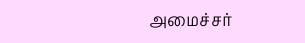அமைச்சர்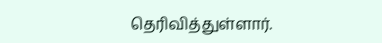தெரிவித்துள்ளார்.